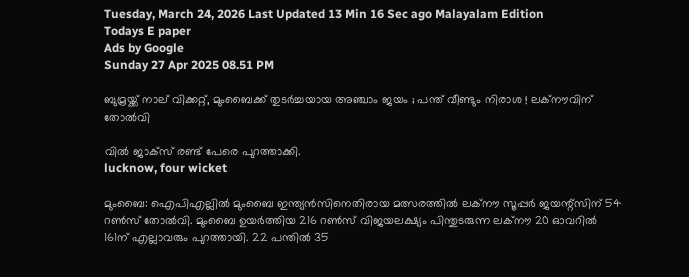Tuesday, March 24, 2026 Last Updated 13 Min 16 Sec ago Malayalam Edition
Todays E paper
Ads by Google
Sunday 27 Apr 2025 08.51 PM

ബുമ്രയ്ക്ക് നാല് വിക്കറ്റ്, മുംബൈക്ക് തുടര്‍ച്ചയായ അഞ്ചാം ജയം ; പന്ത് വീണ്ടും നിരാശ ! ലക്‌നൗവിന് തോല്‍വി

വില്‍ ജാക്‌സ് രണ്ട് പേരെ പുറത്താക്കി.
lucknow, four wicket

മുംബൈ: ഐപിഎല്ലില്‍ മുംബൈ ഇന്ത്യന്‍സിനെതിരായ മത്സരത്തില്‍ ലക്‌നൗ സൂപ്പര്‍ ജയന്റ്‌സിന് 54 റണ്‍സ് തോല്‍വി. മുംബൈ ഉയര്‍ത്തിയ 216 റണ്‍സ് വിജയലക്ഷ്യം പിന്തുടരുന്ന ലക്‌നൗ 20 ഓവറില്‍ 161ന് എല്ലാവരും പുറത്തായി. 22 പന്തില്‍ 35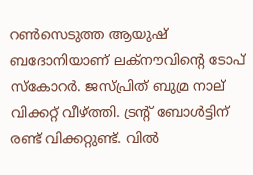റണ്‍സെടുത്ത ആയുഷ് ബദോനിയാണ് ലക്‌നൗവിന്റെ ടോപ് സ്‌കോറര്‍. ജസ്പ്രിത് ബുമ്ര നാല് വിക്കറ്റ് വീഴ്ത്തി. ട്രന്റ് ബോള്‍ട്ടിന് രണ്ട് വിക്കറ്റുണ്ട്. വില്‍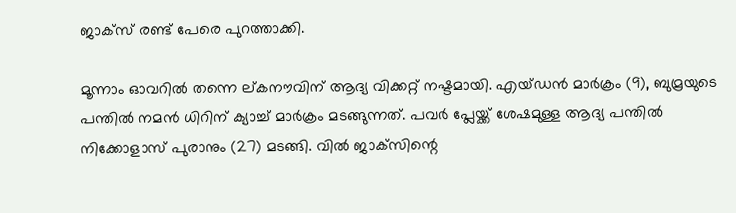ജാക്‌സ് രണ്ട് പേരെ പുറത്താക്കി.

മൂന്നാം ഓവറില്‍ തന്നെ ല്കനൗവിന് ആദ്യ വിക്കറ്റ് നഷ്ടമായി. എയ്ഡന്‍ മാര്‍ക്രം (9), ബുമ്രയുടെ പന്തില്‍ നമന്‍ ധിറിന് ക്യാച്ച് മാര്‍ക്രം മടങ്ങുന്നത്. പവര്‍ പ്ലേയ്ക്ക് ശേഷമുള്ള ആദ്യ പന്തില്‍ നിക്കോളാസ് പുരാനും (27) മടങ്ങി. വില്‍ ജാക്‌സിന്റെ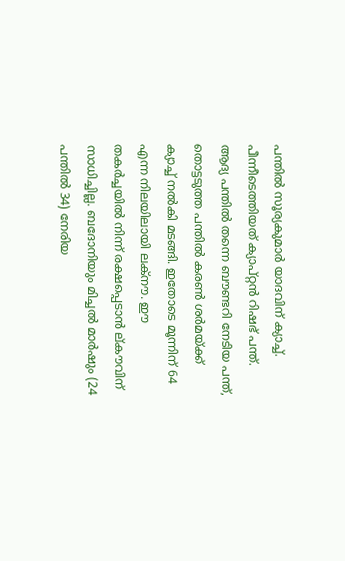പന്തില്‍ സൂര്യകുമാര്‍ യാദവിന് ക്യാച്ച്. പീന്നീടെത്തിയത് ക്യാപ്റ്റന്‍ റിഷഭ് പന്ത്. ആദ്യ പന്തില്‍ തന്നെ ബൗണ്ടറി നേടിയ പന്ത്, തൊട്ടടുത്ത പന്തില്‍ കരണ്‍ ശര്‍മയ്ക്ക് ക്യാച്ച് നല്‍കി മടങ്ങി. ഇതോടെ മൂന്നിന് 64 എന്ന നിലയിലായി ലക്‌നൗ. ഈ തകര്‍ച്ചയില്‍ നിന്ന് രക്ഷപ്പെടാന്‍ ല്കൗവിന് സാധിച്ചില്ല. ബദോനിയും മിച്ചല്‍ മാര്‍ഷും (24 പന്തില്‍ 34) നേരിയ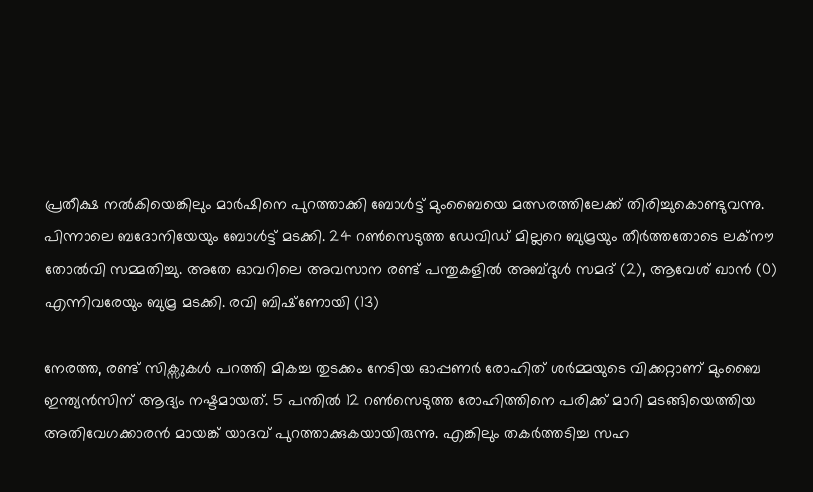പ്രതീക്ഷ നല്‍കിയെങ്കിലും മാര്‍ഷിനെ പുറത്താക്കി ബോള്‍ട്ട് മുംബൈയെ മത്സരത്തിലേക്ക് തിരിച്ചുകൊണ്ടുവന്നു. പിന്നാലെ ബദോനിയേയും ബോള്‍ട്ട് മടക്കി. 24 റണ്‍സെടുത്ത ഡേവിഡ് മില്ലറെ ബുമ്രയും തീര്‍ത്തതോടെ ലക്‌നൗ തോല്‍വി സമ്മതിച്ചു. അതേ ഓവറിലെ അവസാന രണ്ട് പന്തുകളില്‍ അബ്ദുള്‍ സമദ് (2), ആവേശ് ഖാന്‍ (0) എന്നിവരേയും ബുമ്ര മടക്കി. രവി ബിഷ്‌ണോയി (13)

നേരത്ത, രണ്ട് സിക്സുകള്‍ പറത്തി മികച്ച തുടക്കം നേടിയ ഓപ്പണര്‍ രോഹിത് ശര്‍മ്മയുടെ വിക്കറ്റാണ് മുംബൈ ഇന്ത്യന്‍സിന് ആദ്യം നഷ്ടമായത്. 5 പന്തില്‍ 12 റണ്‍സെടുത്ത രോഹിത്തിനെ പരിക്ക് മാറി മടങ്ങിയെത്തിയ അതിവേഗക്കാരന്‍ മായങ്ക് യാദവ് പുറത്താക്കുകയായിരുന്നു. എങ്കിലും തകര്‍ത്തടിച്ച സഹ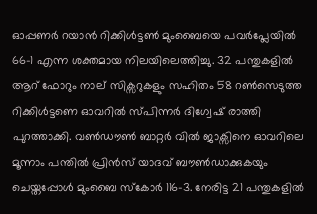ഓപ്പണര്‍ റയാന്‍ റിക്കിള്‍ട്ടണ്‍ മുംബൈയെ പവര്‍പ്ലേയില്‍ 66-1 എന്ന ശക്തമായ നിലയിലെത്തിച്ചു. 32 പന്തുകളില്‍ ആറ് ഫോറും നാല് സിക്സറുകളും സഹിതം 58 റണ്‍സെടുത്ത റിക്കിള്‍ട്ടണെ ഓവറില്‍ സ്പിന്നര്‍ ദിഗ്വേഷ് രാത്തി പുറത്താക്കി. വണ്‍ഡൗണ്‍ ബാറ്റര്‍ വില്‍ ജാക്സിനെ ഓവറിലെ മൂന്നാം പന്തില്‍ പ്രിന്‍സ് യാദവ് ബൗണ്‍ഡാക്കുകയും ചെയ്തപ്പോള്‍ മുംബൈ സ്‌കോര്‍ 116-3. നേരിട്ട 21 പന്തുകളില്‍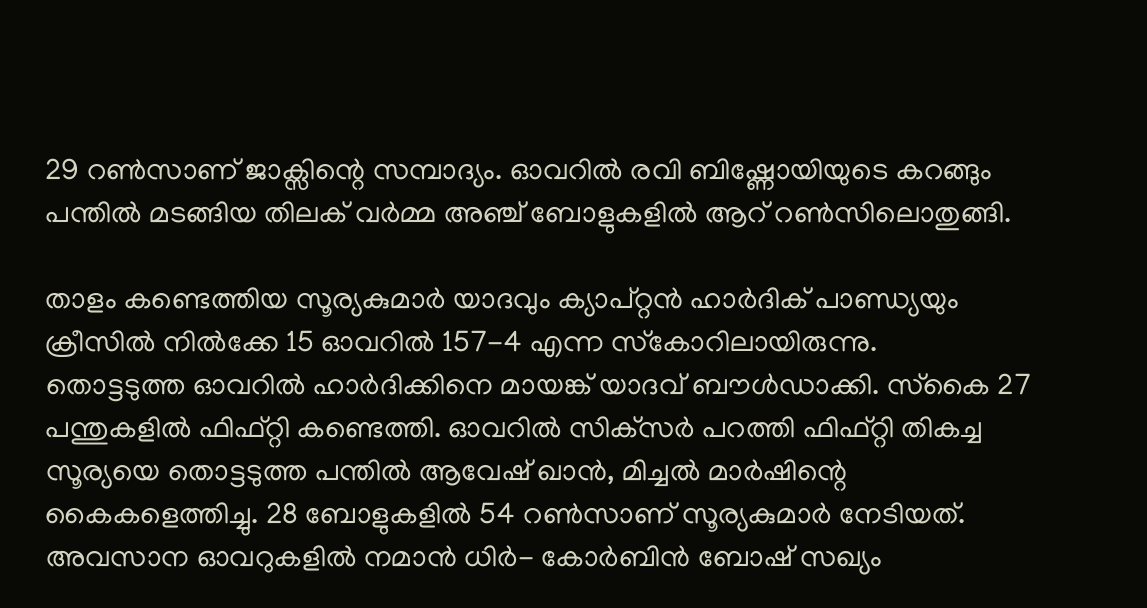29 റണ്‍സാണ് ജാക്സിന്റെ സമ്പാദ്യം. ഓവറില്‍ രവി ബിഷ്ണോയിയുടെ കറങ്ങും പന്തില്‍ മടങ്ങിയ തിലക് വര്‍മ്മ അഞ്ച് ബോളുകളില്‍ ആറ് റണ്‍സിലൊതുങ്ങി.

താളം കണ്ടെത്തിയ സൂര്യകുമാര്‍ യാദവും ക്യാപ്റ്റന്‍ ഹാര്‍ദിക് പാണ്ഡ്യയും ക്രീസില്‍ നില്‍ക്കേ 15 ഓവറില്‍ 157-4 എന്ന സ്‌കോറിലായിരുന്നു.
തൊട്ടടുത്ത ഓവറില്‍ ഹാര്‍ദിക്കിനെ മായങ്ക് യാദവ് ബൗള്‍ഡാക്കി. സ്‌കൈ 27 പന്തുകളില്‍ ഫിഫ്റ്റി കണ്ടെത്തി. ഓവറില്‍ സിക്‌സര്‍ പറത്തി ഫിഫ്റ്റി തികച്ച സൂര്യയെ തൊട്ടടുത്ത പന്തില്‍ ആവേഷ് ഖാന്‍, മിച്ചല്‍ മാര്‍ഷിന്റെ കൈകളെത്തിച്ചു. 28 ബോളുകളില്‍ 54 റണ്‍സാണ് സൂര്യകുമാര്‍ നേടിയത്. അവസാന ഓവറുകളില്‍ നമാന്‍ ധിര്‍- കോര്‍ബിന്‍ ബോഷ് സഖ്യം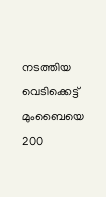നടത്തിയ വെടിക്കെട്ട് മുംബൈയെ 200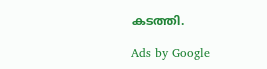കടത്തി.

Ads by Google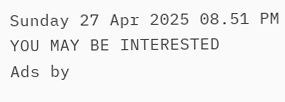Sunday 27 Apr 2025 08.51 PM
YOU MAY BE INTERESTED
Ads by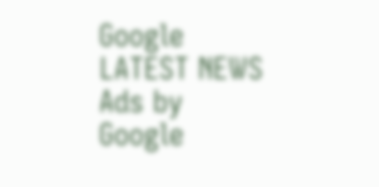Google
LATEST NEWS
Ads by Google